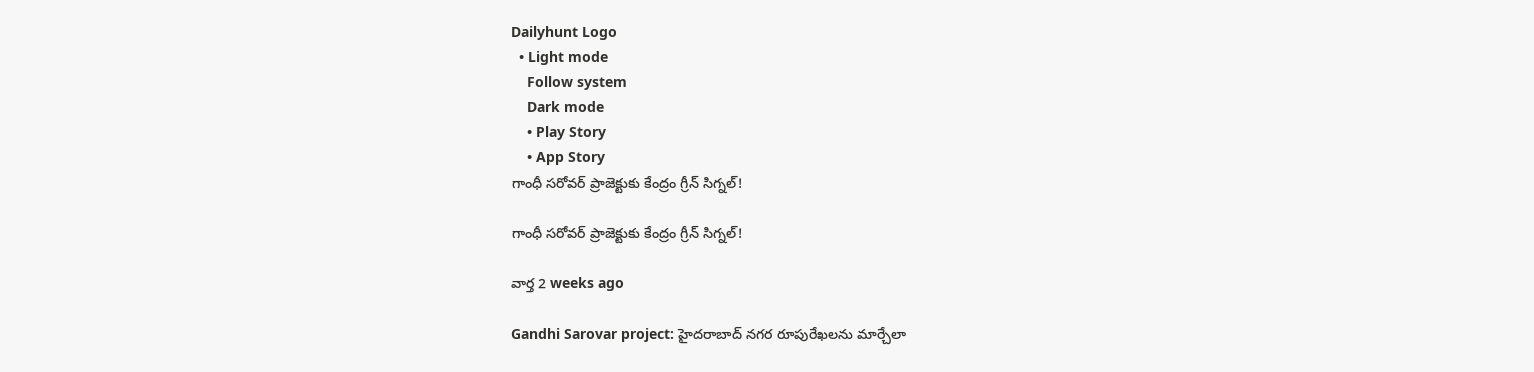Dailyhunt Logo
  • Light mode
    Follow system
    Dark mode
    • Play Story
    • App Story
గాంధీ సరోవర్ ప్రాజెక్టుకు కేంద్రం గ్రీన్ సిగ్నల్!

గాంధీ సరోవర్ ప్రాజెక్టుకు కేంద్రం గ్రీన్ సిగ్నల్!

వార్త 2 weeks ago

Gandhi Sarovar project: హైదరాబాద్ నగర రూపురేఖలను మార్చేలా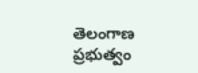తెలంగాణ ప్రభుత్వం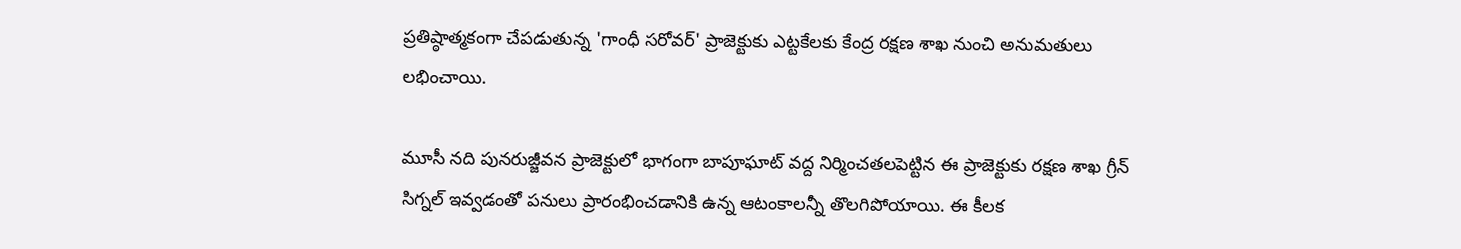ప్రతిష్ఠాత్మకంగా చేపడుతున్న 'గాంధీ సరోవర్' ప్రాజెక్టుకు ఎట్టకేలకు కేంద్ర రక్షణ శాఖ నుంచి అనుమతులు లభించాయి.

మూసీ నది పునరుజ్జీవన ప్రాజెక్టులో భాగంగా బాపూఘాట్ వద్ద నిర్మించతలపెట్టిన ఈ ప్రాజెక్టుకు రక్షణ శాఖ గ్రీన్ సిగ్నల్ ఇవ్వడంతో పనులు ప్రారంభించడానికి ఉన్న ఆటంకాలన్నీ తొలగిపోయాయి. ఈ కీలక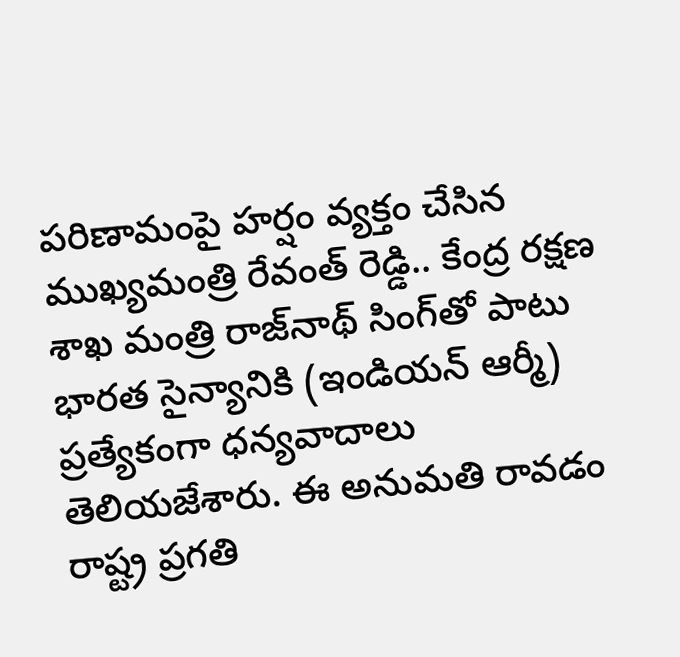పరిణామంపై హర్షం వ్యక్తం చేసిన ముఖ్యమంత్రి రేవంత్ రెడ్డి.. కేంద్ర రక్షణ శాఖ మంత్రి రాజ్‌నాథ్ సింగ్‌తో పాటు భారత సైన్యానికి (ఇండియన్ ఆర్మీ) ప్రత్యేకంగా ధన్యవాదాలు తెలియజేశారు. ఈ అనుమతి రావడం రాష్ట్ర ప్రగతి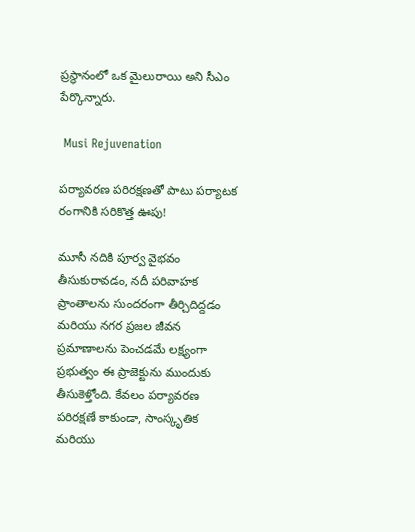ప్రస్థానంలో ఒక మైలురాయి అని సీఎం పేర్కొన్నారు.

 Musi Rejuvenation

పర్యావరణ పరిరక్షణతో పాటు పర్యాటక రంగానికి సరికొత్త ఊపు!

మూసీ నదికి పూర్వ వైభవం తీసుకురావడం, నదీ పరివాహక ప్రాంతాలను సుందరంగా తీర్చిదిద్దడం మరియు నగర ప్రజల జీవన ప్రమాణాలను పెంచడమే లక్ష్యంగా ప్రభుత్వం ఈ ప్రాజెక్టును ముందుకు తీసుకెళ్తోంది. కేవలం పర్యావరణ పరిరక్షణే కాకుండా, సాంస్కృతిక మరియు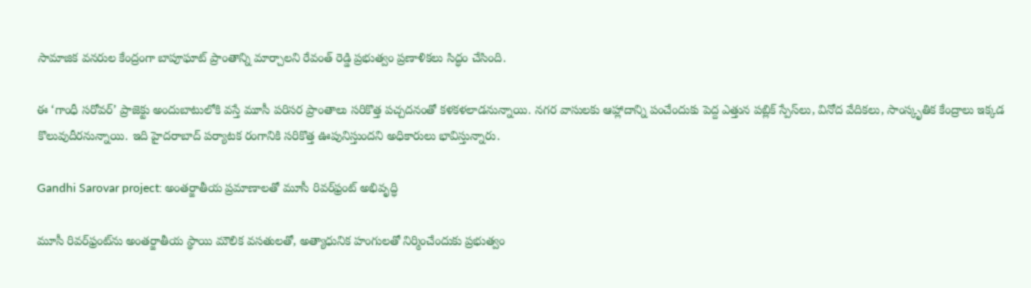సామాజిక వనరుల కేంద్రంగా బాపూఘాట్ ప్రాంతాన్ని మార్చాలని రేవంత్ రెడ్డి ప్రభుత్వం ప్రణాళికలు సిద్ధం చేసింది.

ఈ ‘గాంధీ సరోవర్’ ప్రాజెక్టు అందుబాటులోకి వస్తే మూసీ పరిసర ప్రాంతాలు సరికొత్త పచ్చదనంతో కళకళలాడనున్నాయి. నగర వాసులకు ఆహ్లాదాన్ని పంచేందుకు పెద్ద ఎత్తున పబ్లిక్ స్పేస్‌లు, వినోద వేదికలు, సాంస్కృతిక కేంద్రాలు ఇక్కడ కొలువుదీరనున్నాయి. ఇది హైదరాబాద్ పర్యాటక రంగానికి సరికొత్త ఊపునిస్తుందని అధికారులు భావిస్తున్నారు.

Gandhi Sarovar project: అంతర్జాతీయ ప్రమాణాలతో మూసీ రివర్‌ఫ్రంట్ అభివృద్ధి

మూసీ రివర్‌ఫ్రంట్‌ను అంతర్జాతీయ స్థాయి మౌలిక వసతులతో, అత్యాధునిక హంగులతో నిర్మించేందుకు ప్రభుత్వం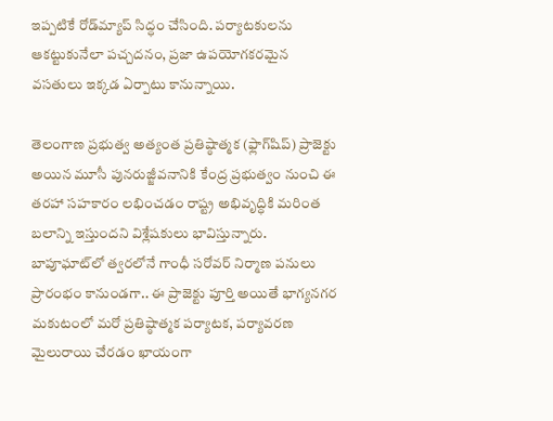ఇప్పటికే రోడ్‌మ్యాప్ సిద్ధం చేసింది. పర్యాటకులను ఆకట్టుకునేలా పచ్చదనం, ప్రజా ఉపయోగకరమైన వసతులు ఇక్కడ ఏర్పాటు కానున్నాయి.

తెలంగాణ ప్రభుత్వ అత్యంత ప్రతిష్ఠాత్మక (ఫ్లాగ్‌షిప్) ప్రాజెక్టు అయిన మూసీ పునరుజ్జీవనానికి కేంద్ర ప్రభుత్వం నుంచి ఈ తరహా సహకారం లభించడం రాష్ట్ర అభివృద్ధికి మరింత బలాన్ని ఇస్తుందని విశ్లేషకులు భావిస్తున్నారు. బాపూఘాట్‌లో త్వరలోనే గాంధీ సరోవర్ నిర్మాణ పనులు ప్రారంభం కానుండగా.. ఈ ప్రాజెక్టు పూర్తి అయితే భాగ్యనగర మకుటంలో మరో ప్రతిష్ఠాత్మక పర్యాటక, పర్యావరణ మైలురాయి చేరడం ఖాయంగా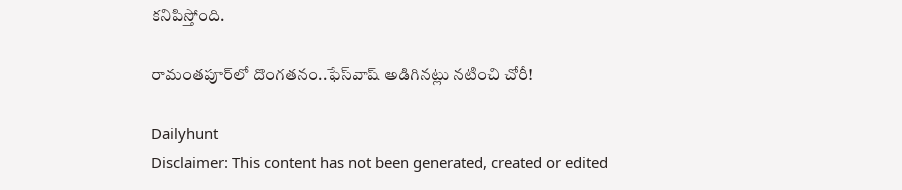కనిపిస్తోంది.

రామంతపూర్‌లో దొంగతనం..ఫేస్‌వాష్ అడిగినట్లు నటించి చోరీ!

Dailyhunt
Disclaimer: This content has not been generated, created or edited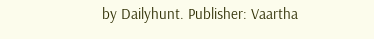by Dailyhunt. Publisher: Vaartha